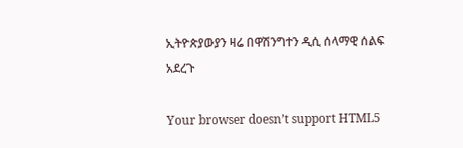ኢትዮጵያውያን ዛሬ በዋሽንግተን ዲሲ ሰላማዊ ሰልፍ አደረጉ

Your browser doesn’t support HTML5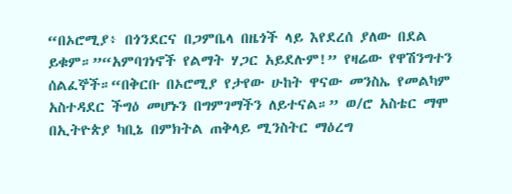“በኦሮሚያ፥ በጎንደርና በጋምቤላ በዜጎች ላይ እየደረሰ ያለው በደል ይቁም።”“አምባገነኖች የልማት ሃጋር አይደሉም!” የዛሬው የዋሽንግተን ሰልፈኞች።“በቅርቡ በኦሮሚያ የታየው ሁከት ዋናው መንስኤ የመልካም አስተዳደር ችግዕ መሆኑን በግምገማችን ለይተናል።” ወ/ሮ አስቴር ማሞ በኢትዮጵያ ካቢኔ በምክትል ጠቅላይ ሚንስትር ማዕረግ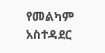የመልካም አስተዳደር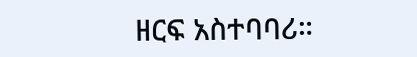ዘርፍ አስተባባሪ።